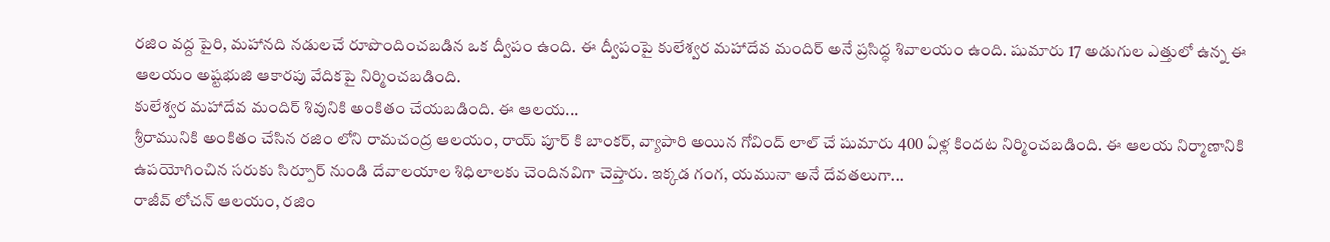రజిం వద్ద పైరి, మహానది నడులచే రూపొందించబడిన ఒక ద్వీపం ఉంది. ఈ ద్వీపంపై కులేశ్వర మహాదేవ మందిర్ అనే ప్రసిద్ధ శివాలయం ఉంది. షుమారు 17 అడుగుల ఎత్తులో ఉన్న ఈ ఆలయం అష్టభుజి ఆకారపు వేదికపై నిర్మించబడింది.
కులేశ్వర మహాదేవ మందిర్ శివునికి అంకితం చేయబడింది. ఈ ఆలయ...
శ్రీరామునికి అంకితం చేసిన రజిం లోని రామచంద్ర ఆలయం, రాయ్ పూర్ కి బాంకర్, వ్యాపారి అయిన గోవింద్ లాల్ చే షుమారు 400 ఏళ్ల కిందట నిర్మించబడింది. ఈ ఆలయ నిర్మాణానికి ఉపయోగించిన సరుకు సిర్పూర్ నుండి దేవాలయాల శిధిలాలకు చెందినవిగా చెప్తారు. ఇక్కడ గంగ, యమునా అనే దేవతలుగా...
రాజీవ్ లోచన్ ఆలయం, రజిం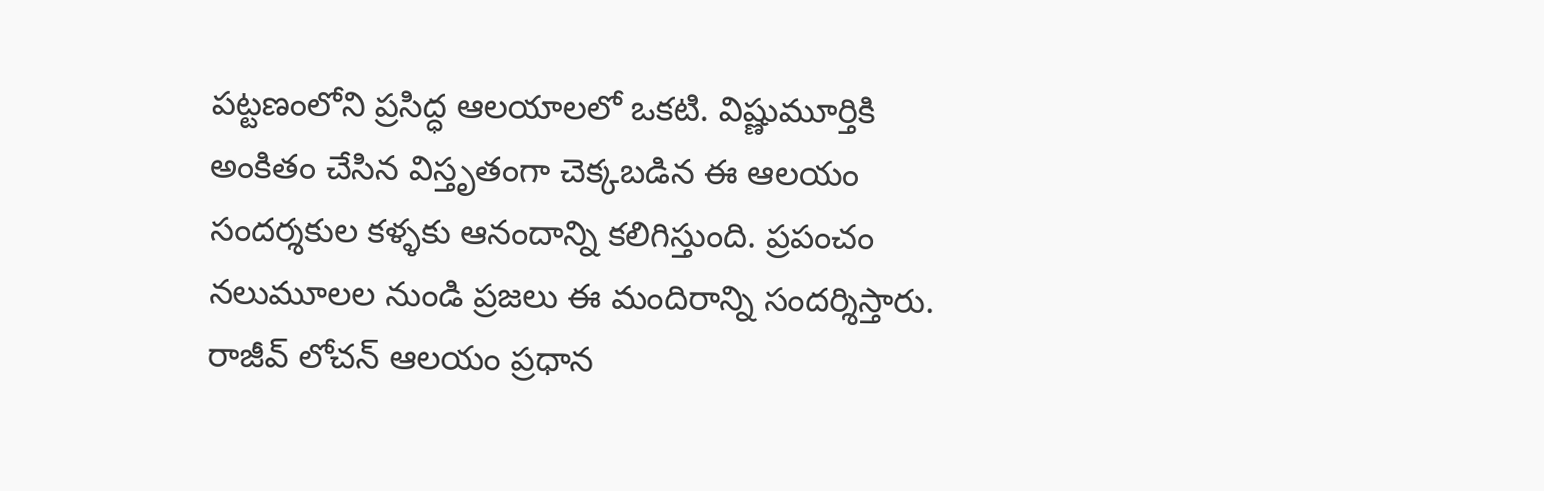పట్టణంలోని ప్రసిద్ధ ఆలయాలలో ఒకటి. విష్ణుమూర్తికి అంకితం చేసిన విస్తృతంగా చెక్కబడిన ఈ ఆలయం సందర్శకుల కళ్ళకు ఆనందాన్ని కలిగిస్తుంది. ప్రపంచం నలుమూలల నుండి ప్రజలు ఈ మందిరాన్ని సందర్శిస్తారు.
రాజీవ్ లోచన్ ఆలయం ప్రధాన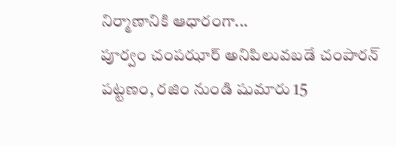నిర్మాణానికి ఆధారంగా...
పూర్వం చంపఝార్ అనిపిలువబడే చంపారన్ పట్టణం, రజిం నుండి షుమారు 15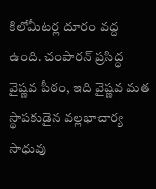కిలోమీటర్ల దూరం వద్ద ఉంది. చంపారన్ ప్రసిద్ధ వైష్ణవ పీఠం, ఇది వైష్ణవ మత స్థాపకుడైన వల్లభాచార్య సాధువు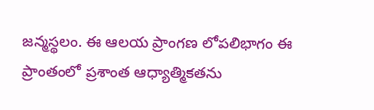జన్మస్థలం. ఈ ఆలయ ప్రాంగణ లోపలిభాగం ఈ ప్రాంతంలో ప్రశాంత ఆధ్యాత్మికతను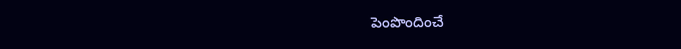పెంపొందించే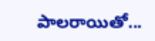పాలరాయితో...